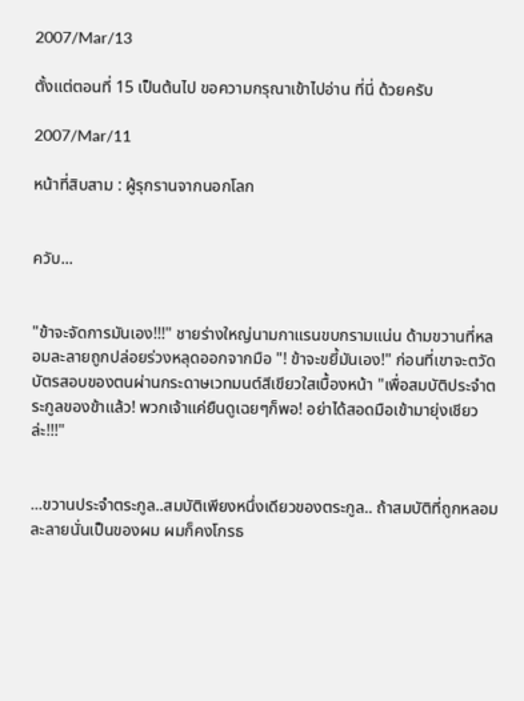2007/Mar/13

ตั้งแต่ตอนที่ 15 เป็นต้นไป ขอความกรุณาเข้าไปอ่าน ที่นี่ ด้วยครับ

2007/Mar/11

หน้าที่สิบสาม : ผู้รุกรานจากนอกโลก


ควับ...


"ข้าจะจัดการมันเอง!!!" ชายร่างใหญ่นามกาแรนขบกรามแน่น ด้ามขวานที่หลอมละลายถูกปล่อยร่วงหลุดออกจากมือ "! ข้าจะขยี้มันเอง!" ก่อนที่เขาจะตวัดบัตรสอบของตนผ่านกระดาษเวทมนต์สีเขียวใสเบื้องหน้า "เพื่อสมบัติประจำตระกูลของข้าแล้ว! พวกเจ้าแค่ยืนดูเฉยๆก็พอ! อย่าได้สอดมือเข้ามายุ่งเชียวล่ะ!!!"


...ขวานประจำตระกูล..สมบัติเพียงหนึ่งเดียวของตระกูล.. ถ้าสมบัติที่ถูกหลอมละลายนั่นเป็นของผม ผมก็คงโกรธ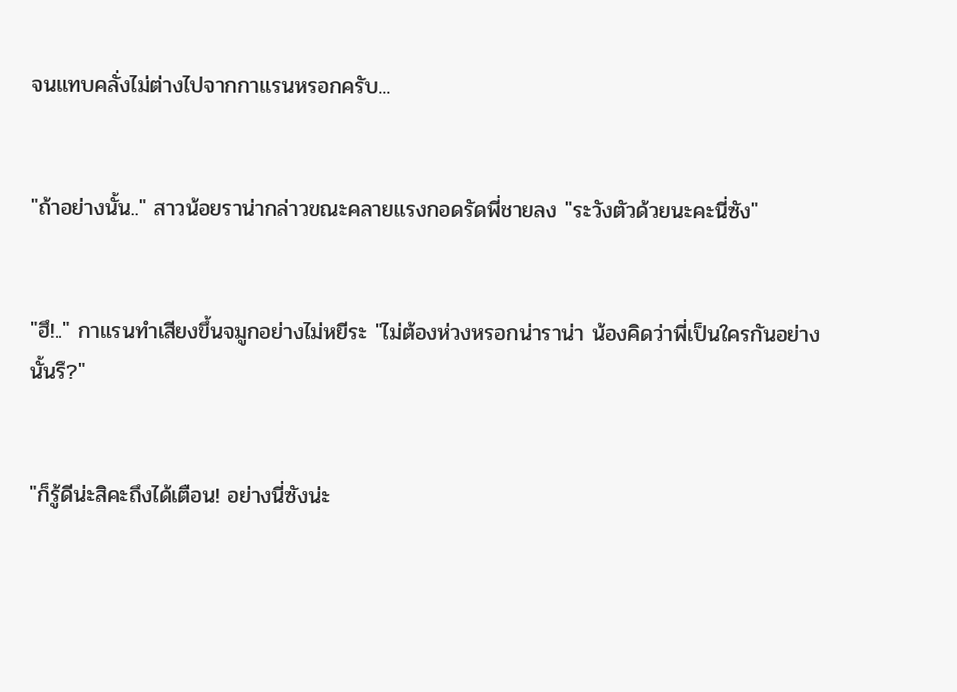จนแทบคลั่งไม่ต่างไปจากกาแรนหรอกครับ...


"ถ้าอย่างนั้น.." สาวน้อยราน่ากล่าวขณะคลายแรงกอดรัดพี่ชายลง "ระวังตัวด้วยนะคะนี่ซัง"


"ฮึ!.." กาแรนทำเสียงขึ้นจมูกอย่างไม่หยีระ "ไม่ต้องห่วงหรอกน่าราน่า น้องคิดว่าพี่เป็นใครกันอย่างนั้นรึ?"


"ก็รู้ดีน่ะสิคะถึงได้เตือน! อย่างนี่ซังน่ะ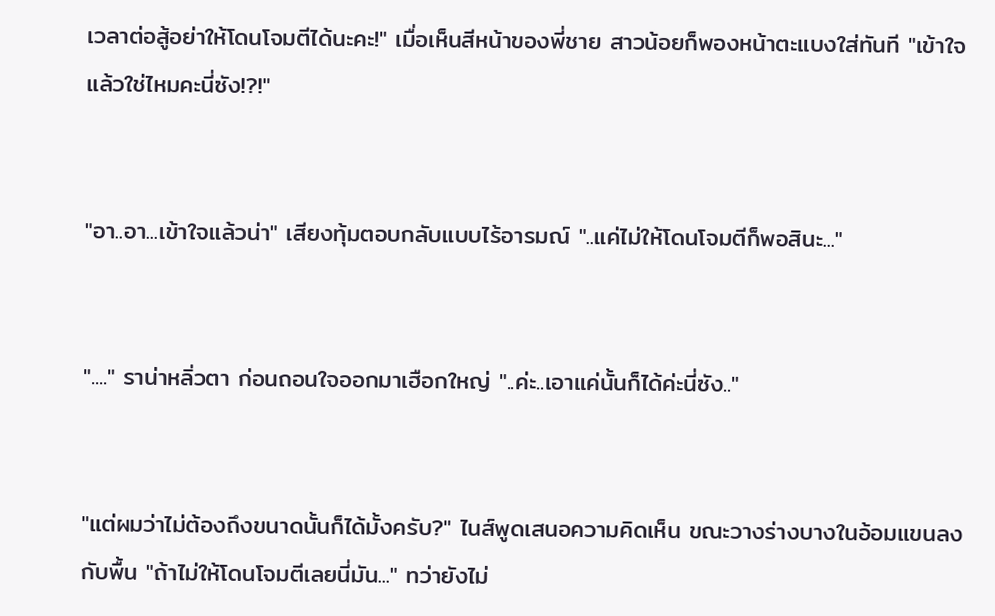เวลาต่อสู้อย่าให้โดนโจมตีได้นะคะ!" เมื่อเห็นสีหน้าของพี่ชาย สาวน้อยก็พองหน้าตะแบงใส่ทันที "เข้าใจแล้วใช่ไหมคะนี่ซัง!?!"


"อา..อา...เข้าใจแล้วน่า" เสียงทุ้มตอบกลับแบบไร้อารมณ์ "..แค่ไม่ให้โดนโจมตีก็พอสินะ..."


"...." ราน่าหลิ่วตา ก่อนถอนใจออกมาเฮือกใหญ่ "..ค่ะ..เอาแค่นั้นก็ได้ค่ะนี่ซัง.."


"แต่ผมว่าไม่ต้องถึงขนาดนั้นก็ได้มั้งครับ?" ไนส์พูดเสนอความคิดเห็น ขณะวางร่างบางในอ้อมแขนลงกับพื้น "ถ้าไม่ให้โดนโจมตีเลยนี่มัน..." ทว่ายังไม่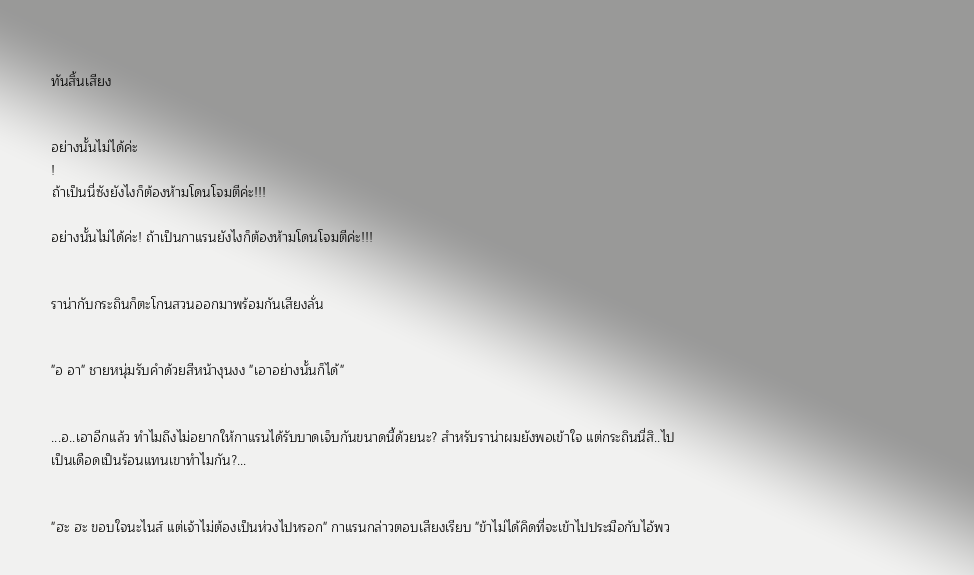ทันสิ้นเสียง


อย่างนั้นไม่ได้ค่ะ
!
ถ้าเป็นนี่ซังยังไงก็ต้องห้ามโดนโจมตีค่ะ!!!

อย่างนั้นไม่ได้ค่ะ! ถ้าเป็นกาแรนยังไงก็ต้องห้ามโดนโจมตีค่ะ!!!


ราน่ากับกระถินก็ตะโกนสวนออกมาพร้อมกันเสียงลั่น


"อ อา" ชายหนุ่มรับคำด้วยสีหน้างุนงง "เอาอย่างนั้นก็ได้"


...อ..เอาอีกแล้ว ทำไมถึงไม่อยากให้กาแรนได้รับบาดเจ็บกันขนาดนี้ด้วยนะ? สำหรับราน่าผมยังพอเข้าใจ แต่กระถินนี่สิ..ไปเป็นเดือดเป็นร้อนแทนเขาทำไมกัน?...


"ฮะ ฮะ ขอบใจนะไนส์ แต่เจ้าไม่ต้องเป็นห่วงไปหรอก" กาแรนกล่าวตอบเสียงเรียบ "ข้าไม่ได้คิดที่จะเข้าไปประมือกับไอ้พว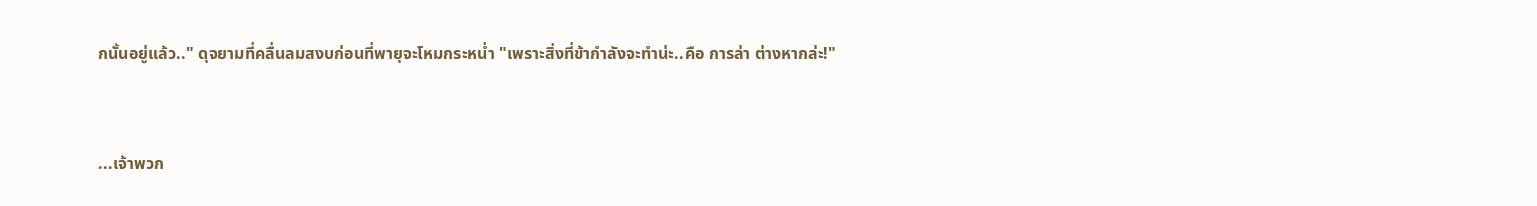กนั้นอยู่แล้ว.." ดุจยามที่คลื่นลมสงบก่อนที่พายุจะโหมกระหน่ำ "เพราะสิ่งที่ข้ากำลังจะทำน่ะ..คือ การล่า ต่างหากล่ะ!"


...เจ้าพวก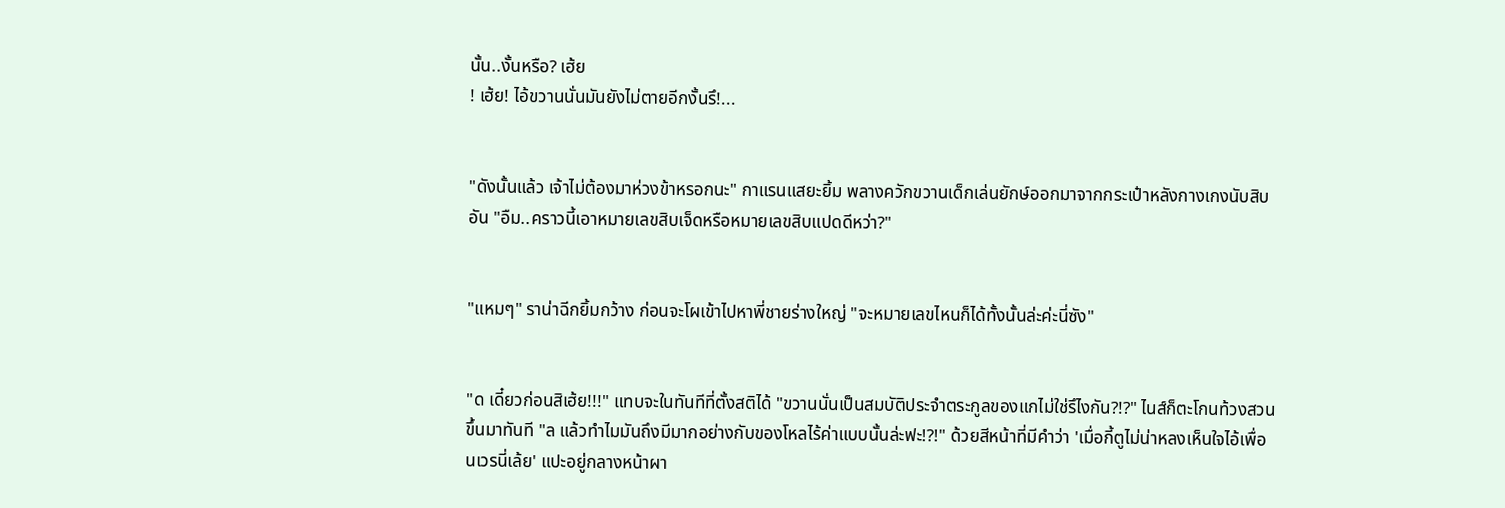นั้น..งั้นหรือ? เฮ้ย
! เฮ้ย! ไอ้ขวานนั่นมันยังไม่ตายอีกงั้นรึ!...


"ดังนั้นแล้ว เจ้าไม่ต้องมาห่วงข้าหรอกนะ" กาแรนแสยะยิ้ม พลางควักขวานเด็กเล่นยักษ์ออกมาจากกระเป๋าหลังกางเกงนับสิบอัน "อืม..คราวนี้เอาหมายเลขสิบเจ็ดหรือหมายเลขสิบแปดดีหว่า?"


"แหมๆ" ราน่าฉีกยิ้มกว้าง ก่อนจะโผเข้าไปหาพี่ชายร่างใหญ่ "จะหมายเลขไหนก็ได้ทั้งนั้นล่ะค่ะนี่ซัง"


"ด เดี๋ยวก่อนสิเฮ้ย!!!" แทบจะในทันทีที่ตั้งสติได้ "ขวานนั่นเป็นสมบัติประจำตระกูลของแกไม่ใช่รึไงกัน?!?" ไนส์ก็ตะโกนท้วงสวนขึ้นมาทันที "ล แล้วทำไมมันถึงมีมากอย่างกับของโหลไร้ค่าแบบนั้นล่ะฟะ!?!" ด้วยสีหน้าที่มีคำว่า 'เมื่อกี้ตูไม่น่าหลงเห็นใจไอ้เพื่อนเวรนี่เล้ย' แปะอยู่กลางหน้าผา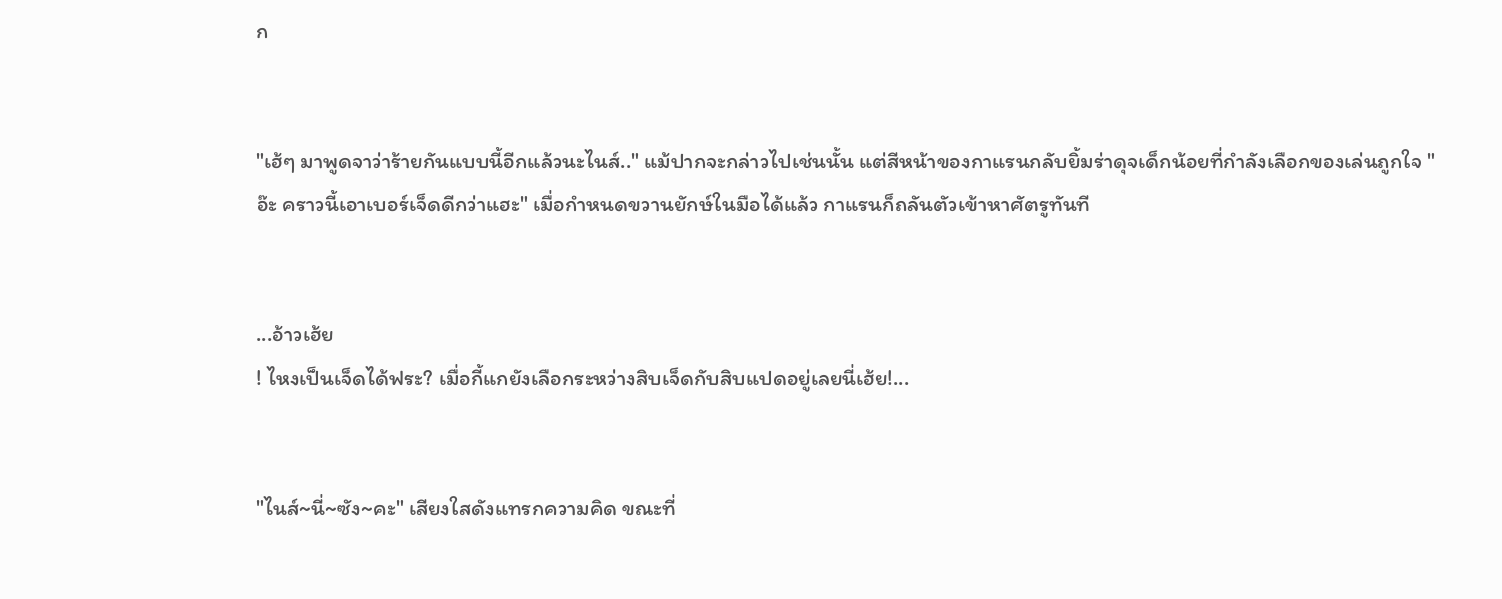ก


"เฮ้ๆ มาพูดจาว่าร้ายกันแบบนี้อีกแล้วนะไนส์.." แม้ปากจะกล่าวไปเช่นนั้น แต่สีหน้าของกาแรนกลับยิ้มร่าดุจเด็กน้อยที่กำลังเลือกของเล่นถูกใจ "อ๊ะ คราวนี้เอาเบอร์เจ็ดดีกว่าแฮะ" เมื่อกำหนดขวานยักษ์ในมือได้แล้ว กาแรนก็ถลันตัวเข้าหาศัตรูทันที


...อ้าวเฮ้ย
! ไหงเป็นเจ็ดได้ฟระ? เมื่อกี้แกยังเลือกระหว่างสิบเจ็ดกับสิบแปดอยู่เลยนี่เฮ้ย!...


"ไนส์~นี่~ซัง~คะ" เสียงใสดังแทรกความคิด ขณะที่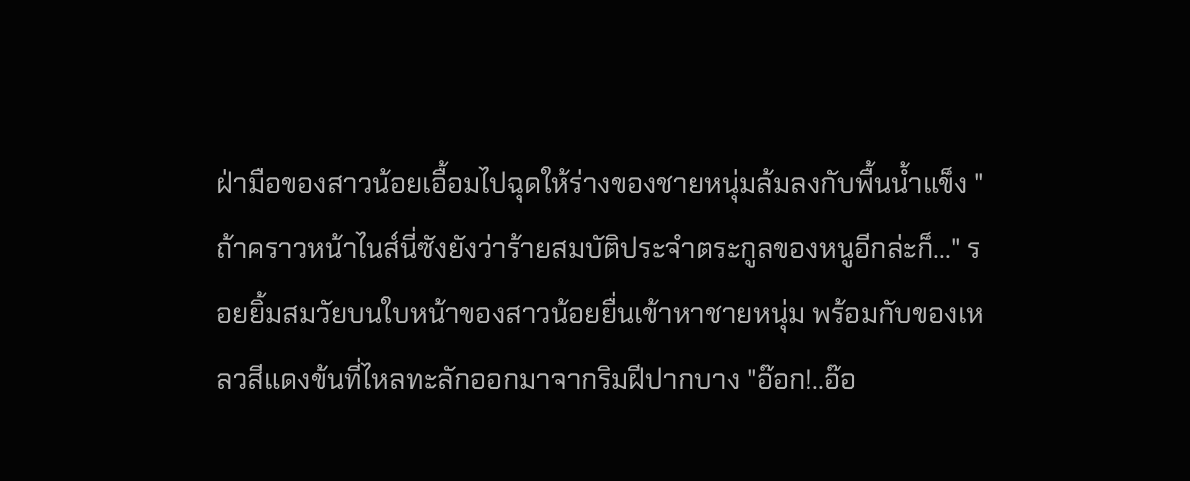ฝ่ามือของสาวน้อยเอื้อมไปฉุดให้ร่างของชายหนุ่มล้มลงกับพื้นน้ำแข็ง "ถ้าคราวหน้าไนส์นี่ซังยังว่าร้ายสมบัติประจำตระกูลของหนูอีกล่ะก็..." รอยยิ้มสมวัยบนใบหน้าของสาวน้อยยื่นเข้าหาชายหนุ่ม พร้อมกับของเหลวสีแดงข้นที่ไหลทะลักออกมาจากริมฝีปากบาง "อ๊อก!..อ๊อ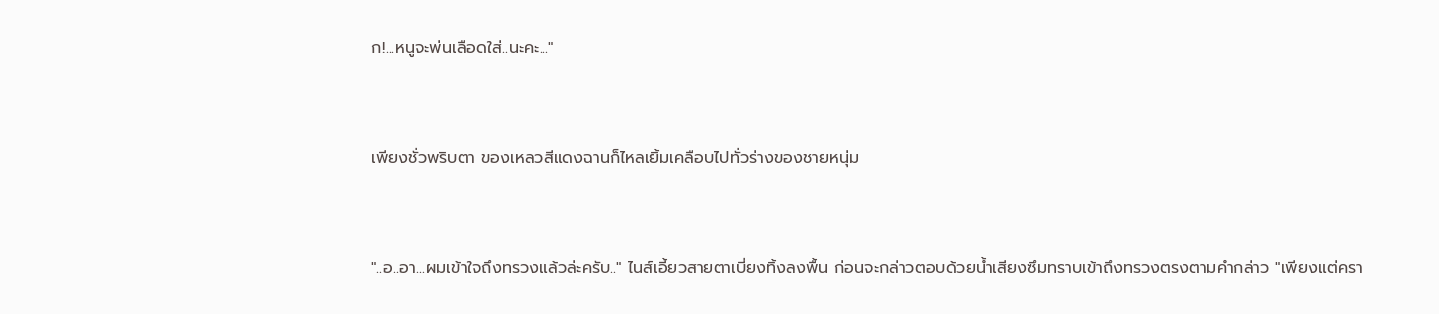ก!...หนูจะพ่นเลือดใส่..นะคะ..."


เพียงชั่วพริบตา ของเหลวสีแดงฉานก็ไหลเยิ้มเคลือบไปทั่วร่างของชายหนุ่ม


"..อ..อา...ผมเข้าใจถึงทรวงแล้วล่ะครับ.." ไนส์เอี้ยวสายตาเบี่ยงทิ้งลงพื้น ก่อนจะกล่าวตอบด้วยน้ำเสียงซึมทราบเข้าถึงทรวงตรงตามคำกล่าว "เพียงแต่ครา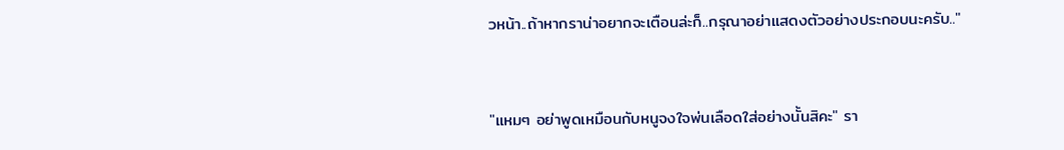วหน้า..ถ้าหากราน่าอยากจะเตือนล่ะก็..กรุณาอย่าแสดงตัวอย่างประกอบนะครับ.."


"แหมๆ อย่าพูดเหมือนกับหนูจงใจพ่นเลือดใส่อย่างนั้นสิคะ" รา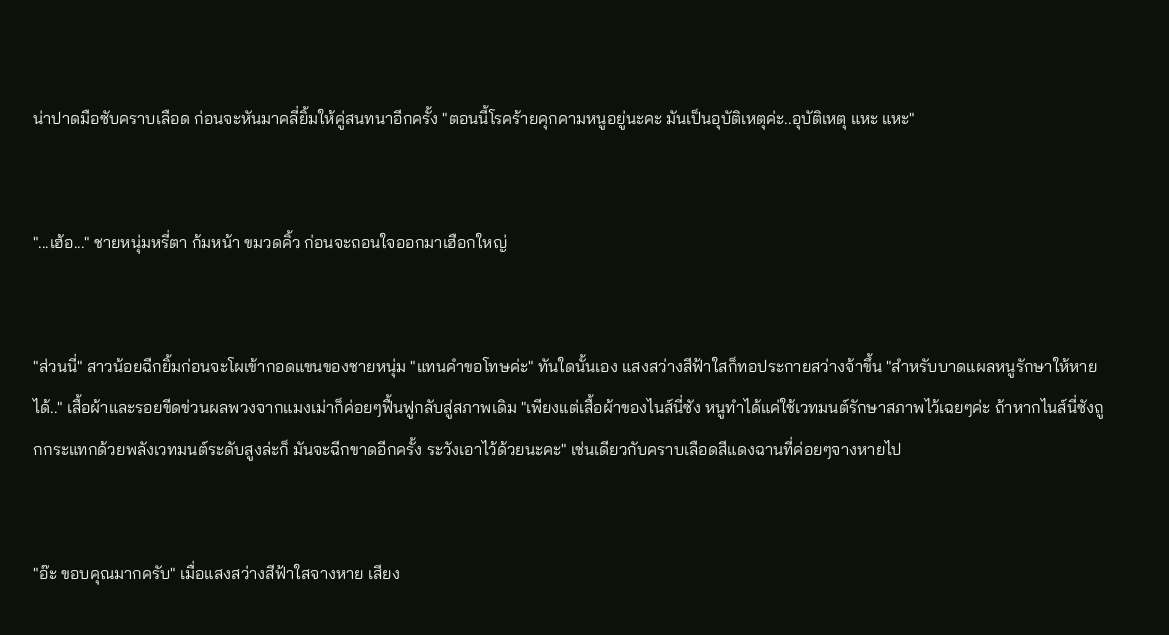น่าปาดมือซับคราบเลือด ก่อนจะหันมาคลี่ยิ้มให้คู่สนทนาอีกครั้ง "ตอนนี้โรคร้ายคุกคามหนูอยู่นะคะ มันเป็นอุบัติเหตุค่ะ..อุบัติเหตุ แหะ แหะ"


"...เฮ้อ..." ชายหนุ่มหรี่ตา ก้มหน้า ขมวดคิ้ว ก่อนจะถอนใจออกมาเฮือกใหญ่


"ส่วนนี่" สาวน้อยฉีกยิ้มก่อนจะโผเข้ากอดแขนของชายหนุ่ม "แทนคำขอโทษค่ะ" ทันใดนั้นเอง แสงสว่างสีฟ้าใสก็ทอประกายสว่างจ้าขึ้น "สำหรับบาดแผลหนูรักษาให้หายได้.." เสื้อผ้าและรอยขีดข่วนผลพวงจากแมงเม่าก็ค่อยๆฟื้นฟูกลับสู่สภาพเดิม "เพียงแต่เสื้อผ้าของไนส์นี่ซัง หนูทำได้แค่ใช้เวทมนต์รักษาสภาพไว้เฉยๆค่ะ ถ้าหากไนส์นี่ซังถูกกระแทกด้วยพลังเวทมนต์ระดับสูงล่ะก็ มันจะฉีกขาดอีกครั้ง ระวังเอาไว้ด้วยนะคะ" เช่นเดียวกับคราบเลือดสีแดงฉานที่ค่อยๆจางหายไป


"อ๊ะ ขอบคุณมากครับ" เมื่อแสงสว่างสีฟ้าใสจางหาย เสียง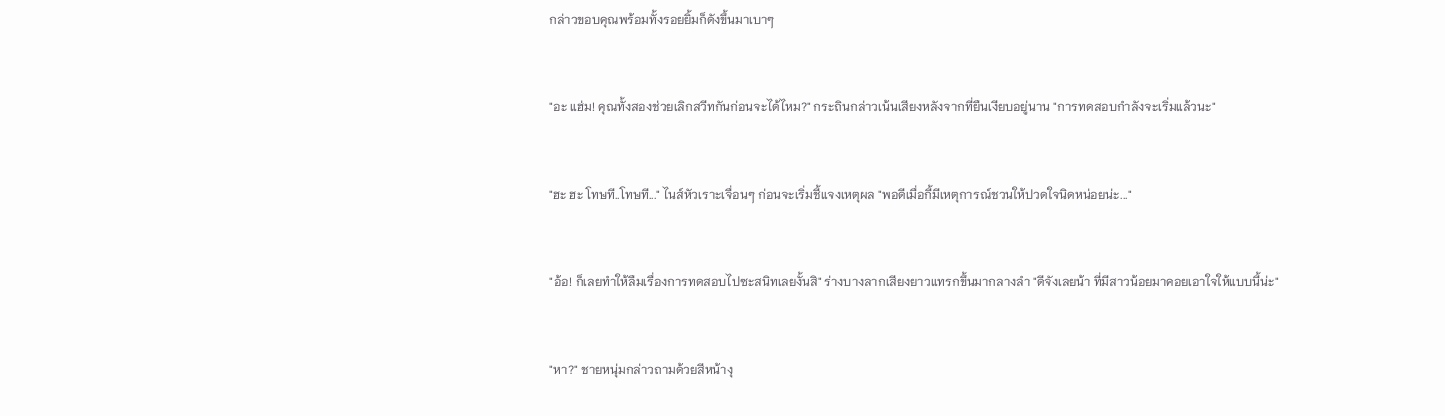กล่าวขอบคุณพร้อมทั้งรอยยิ้มก็ดังขึ้นมาเบาๆ


"อะ แฮ่ม! คุณทั้งสองช่วยเลิกสวีทกันก่อนจะได้ไหม?" กระถินกล่าวเน้นเสียงหลังจากที่ยืนเงียบอยู่นาน "การทดสอบกำลังจะเริ่มแล้วนะ"


"ฮะ ฮะ โทษที..โทษที..." ไนส์หัวเราะเจื่อนๆ ก่อนจะเริ่มชี้แจงเหตุผล "พอดีเมื่อกี้มีเหตุการณ์ชวนให้ปวดใจนิดหน่อยน่ะ..."


"อ้อ! ก็เลยทำให้ลืมเรื่องการทดสอบไปซะสนิทเลยงั้นสิ" ร่างบางลากเสียงยาวแทรกขึ้นมากลางลำ "ดีจังเลยน้า ที่มีสาวน้อยมาคอยเอาใจให้แบบนี้น่ะ"


"หา?" ชายหนุ่มกล่าวถามด้วยสีหน้างุ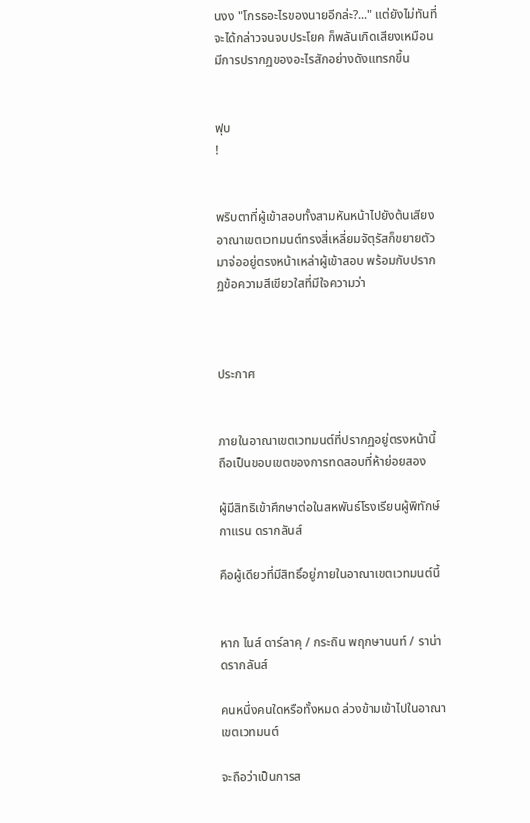นงง "โกรธอะไรของนายอีกล่ะ?..." แต่ยังไม่ทันที่จะได้กล่าวจนจบประโยค ก็พลันเกิดเสียงเหมือนมีการปรากฏของอะไรสักอย่างดังแทรกขึ้น


ฟุบ
!


พริบตาที่ผู้เข้าสอบทั้งสามหันหน้าไปยังต้นเสียง อาณาเขตเวทมนต์ทรงสี่เหลี่ยมจัตุรัสก็ขยายตัวมาจ่ออยู่ตรงหน้าเหล่าผู้เข้าสอบ พร้อมกับปรากฏข้อความสีเขียวใสที่มีใจความว่า



ประกาศ


ภายในอาณาเขตเวทมนต์ที่ปรากฏอยู่ตรงหน้านี้ ถือเป็นขอบเขตของการทดสอบที่ห้าย่อยสอง

ผู้มีสิทธิเข้าศึกษาต่อในสหพันธ์โรงเรียนผู้พิทักษ์ กาแรน ดรากลันส์

คือผู้เดียวที่มีสิทธิ์อยู่ภายในอาณาเขตเวทมนต์นี้


หาก ไนส์ ดาร์ลาคุ / กระถิน พฤกษานนท์ / ราน่า ดรากลันส์

คนหนึ่งคนใดหรือทั้งหมด ล่วงข้ามเข้าไปในอาณาเขตเวทมนต์

จะถือว่าเป็นการส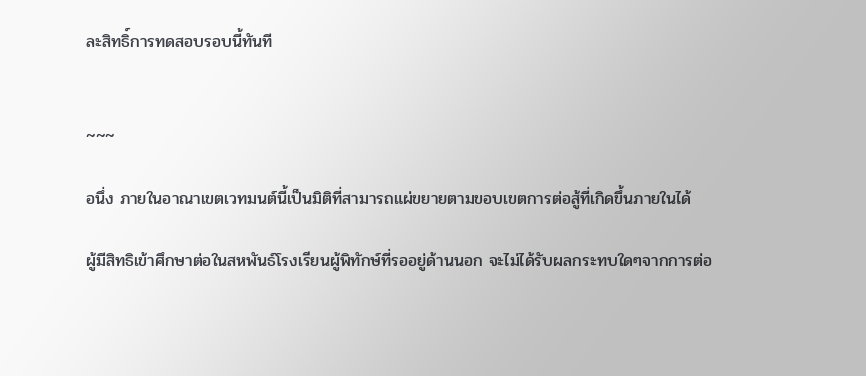ละสิทธิ์การทดสอบรอบนี้ทันที


~~~

อนึ่ง ภายในอาณาเขตเวทมนต์นี้เป็นมิติที่สามารถแผ่ขยายตามขอบเขตการต่อสู้ที่เกิดขึ้นภายในได้

ผู้มีสิทธิเข้าศึกษาต่อในสหพันธ์โรงเรียนผู้พิทักษ์ที่รออยู่ด้านนอก จะไม่ได้รับผลกระทบใดๆจากการต่อ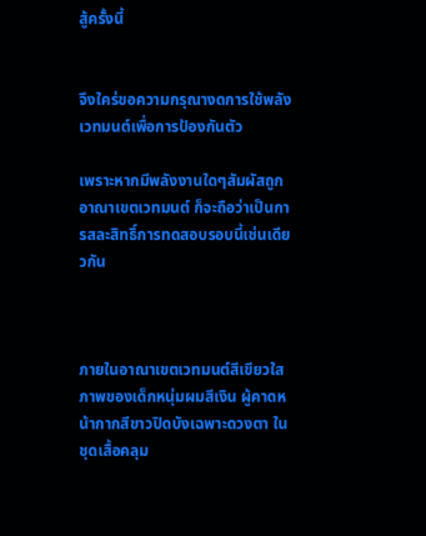สู้ครั้งนี้


จึงใคร่ขอความกรุณางดการใช้พลังเวทมนต์เพื่อการป้องกันตัว

เพราะหากมีพลังงานใดๆสัมผัสถูกอาณาเขตเวทมนต์ ก็จะถือว่าเป็นการสละสิทธิ์การทดสอบรอบนี้เช่นเดียวกัน



ภายในอาณาเขตเวทมนต์สีเขียวใส ภาพของเด็กหนุ่มผมสีเงิน ผู้คาดหน้ากากสีขาวปิดบังเฉพาะดวงตา ในชุดเสื้อคลุม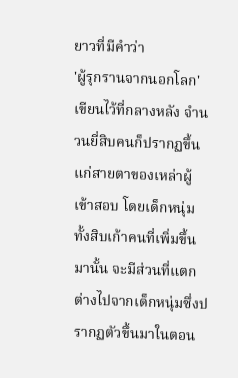ยาวที่มีคำว่า
'ผู้รุกรานจากนอกโลก' เขียนไว้ที่กลางหลัง จำนวนยี่สิบคนก็ปรากฏขึ้นแก่สายตาของเหล่าผู้เข้าสอบ โดยเด็กหนุ่มทั้งสิบเก้าคนที่เพิ่มขึ้นมานั้น จะมีส่วนที่แตกต่างไปจากเด็กหนุ่มซึ่งปรากฏตัวขึ้นมาในตอน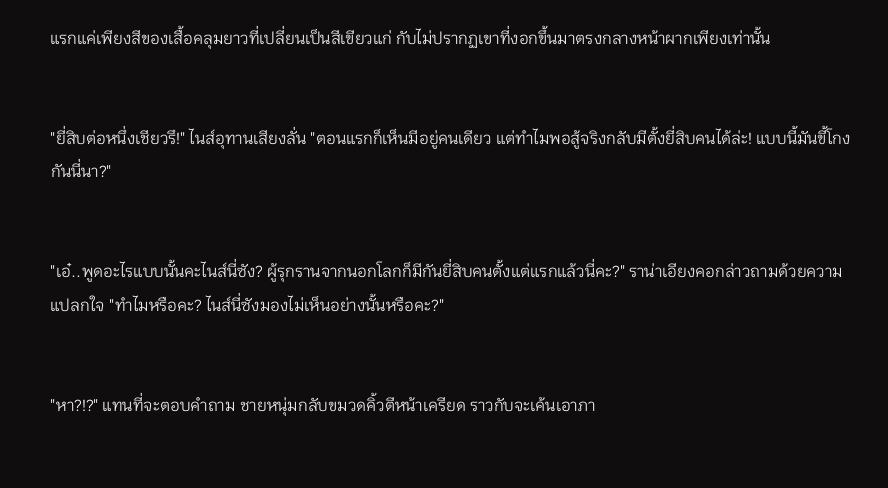แรกแค่เพียงสีของเสื้อคลุมยาวที่เปลี่ยนเป็นสีเขียวแก่ กับไม่ปรากฏเขาที่งอกขึ้นมาตรงกลางหน้าผากเพียงเท่านั้น


"ยี่สิบต่อหนึ่งเชียวรึ!" ไนส์อุทานเสียงลั่น "ตอนแรกก็เห็นมีอยู่คนเดียว แต่ทำไมพอสู้จริงกลับมีตั้งยี่สิบคนได้ล่ะ! แบบนี้มันขี้โกงกันนี่นา?"


"เอ๋..พูดอะไรแบบนั้นคะไนส์นี่ซัง? ผู้รุกรานจากนอกโลกก็มีกันยี่สิบคนตั้งแต่แรกแล้วนี่คะ?" ราน่าเอียงคอกล่าวถามด้วยความแปลกใจ "ทำไมหรือคะ? ไนส์นี่ซังมองไม่เห็นอย่างนั้นหรือคะ?"


"หา?!?" แทนที่จะตอบคำถาม ชายหนุ่มกลับขมวดคิ้วตีหน้าเครียด ราวกับจะเค้นเอาภา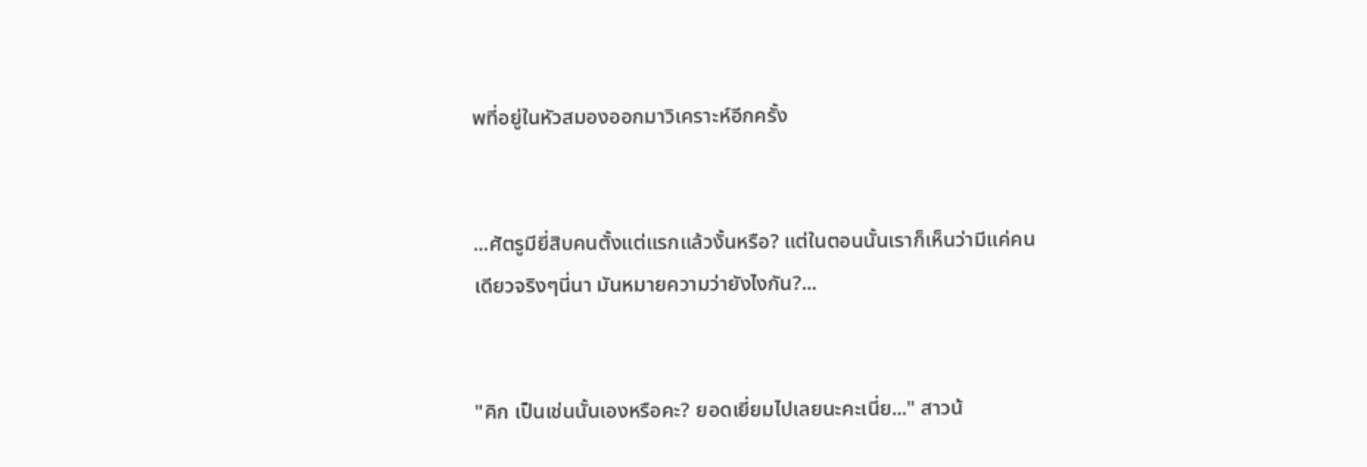พที่อยู่ในหัวสมองออกมาวิเคราะห์อีกครั้ง


...ศัตรูมียี่สิบคนตั้งแต่แรกแล้วงั้นหรือ? แต่ในตอนนั้นเราก็เห็นว่ามีแค่คนเดียวจริงๆนี่นา มันหมายความว่ายังไงกัน?...


"คิก เป็นเช่นนั้นเองหรือคะ? ยอดเยี่ยมไปเลยนะคะเนี่ย..." สาวน้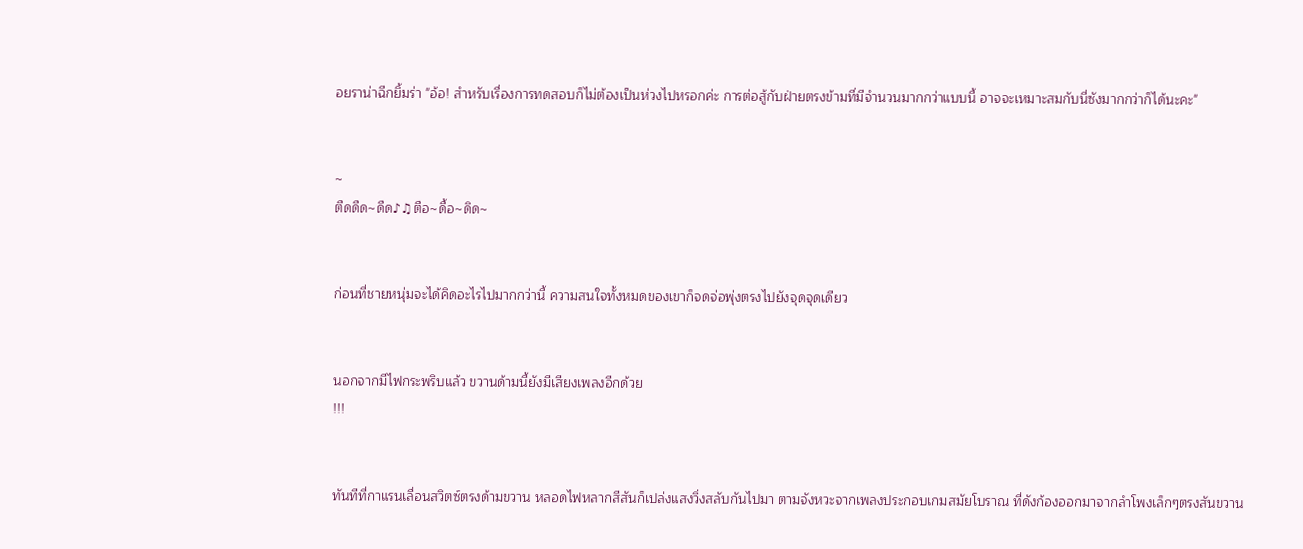อยราน่าฉีกยิ้มร่า "อ้อ! สำหรับเรื่องการทดสอบก็ไม่ต้องเป็นห่วงไปหรอกค่ะ การต่อสู้กับฝ่ายตรงข้ามที่มีจำนวนมากกว่าแบบนี้ อาจจะเหมาะสมกับนี่ซังมากกว่าก็ได้นะคะ"


~
ตืดดืด~ดืด♪♫ตือ~ดื้อ~ดิด~


ก่อนที่ชายหนุ่มจะได้คิดอะไรไปมากกว่านี้ ความสนใจทั้งหมดของเขาก็จดจ่อพุ่งตรงไปยังจุดจุดเดียว


นอกจากมีไฟกระพริบแล้ว ขวานด้ามนี้ยังมีเสียงเพลงอีกด้วย
!!!


ทันทีที่กาแรนเลื่อนสวิตซ์ตรงด้ามขวาน หลอดไฟหลากสีสันก็เปล่งแสงวิ่งสลับกันไปมา ตามจังหวะจากเพลงประกอบเกมสมัยโบราณ ที่ดังก้องออกมาจากลำโพงเล็กๆตรงสันขวาน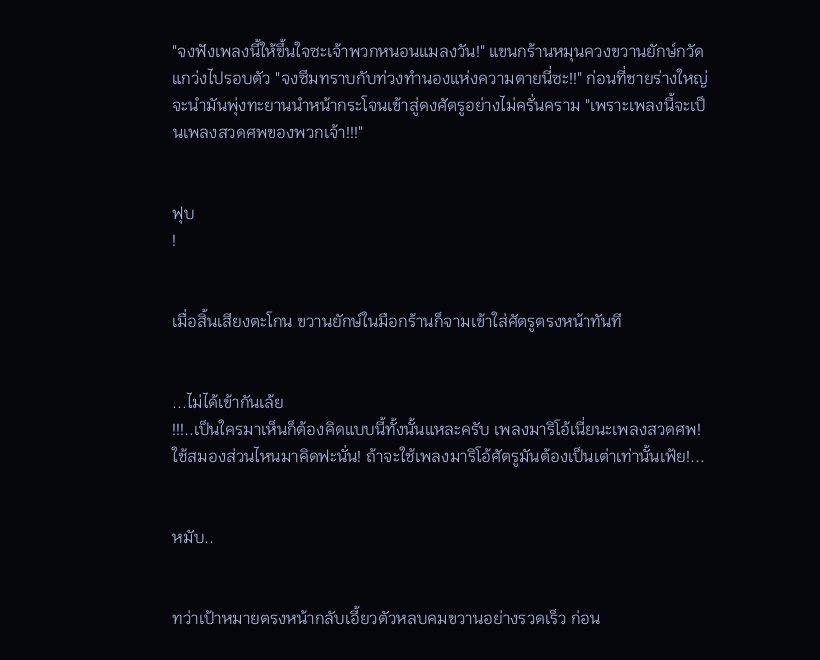"จงฟังเพลงนี้ให้ขึ้นใจซะเจ้าพวกหนอนแมลงวัน!" แขนกร้านหมุนควงขวานยักษ์กวัดแกว่งไปรอบตัว "จงซึมทราบกับท่วงทำนองแห่งความตายนี่ซะ!!" ก่อนที่ชายร่างใหญ่จะนำมันพุ่งทะยานนำหน้ากระโจนเข้าสู่ดงศัตรูอย่างไม่ครั่นคราม "เพราะเพลงนี้จะเป็นเพลงสวดศพของพวกเจ้า!!!"


ฟุบ
!


เมื่อสิ้นเสียงตะโกน ขวานยักษ์ในมือกร้านก็จามเข้าใส่ศัตรูตรงหน้าทันที


...ไม่ได้เข้ากันเล้ย
!!!..เป็นใครมาเห็นก็ต้องคิดแบบนี้ทั้งนั้นแหละครับ เพลงมาริโอ้เนี่ยนะเพลงสวดศพ! ใช้สมองส่วนไหนมาคิดฟะนั่น! ถ้าจะใช้เพลงมาริโอ้ศัตรูมันต้องเป็นเต่าเท่านั้นเฟ้ย!...


หมับ..


ทว่าเป้าหมายตรงหน้ากลับเอี้ยวตัวหลบคมขวานอย่างรวดเร็ว ก่อน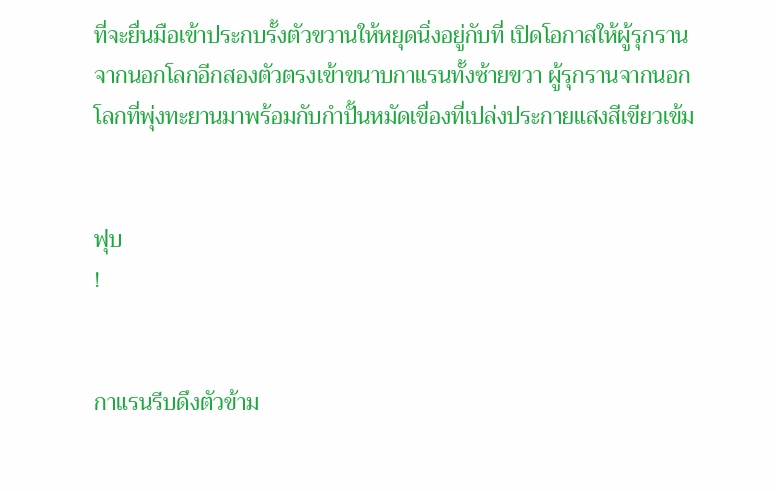ที่จะยื่นมือเข้าประกบรั้งตัวขวานให้หยุดนิ่งอยู่กับที่ เปิดโอกาสให้ผู้รุกรานจากนอกโลกอีกสองตัวตรงเข้าขนาบกาแรนทั้งซ้ายขวา ผู้รุกรานจากนอกโลกที่พุ่งทะยานมาพร้อมกับกำปั้นหมัดเขื่องที่เปล่งประกายแสงสีเขียวเข้ม


ฟุบ
!


กาแรนรีบดึงตัวข้าม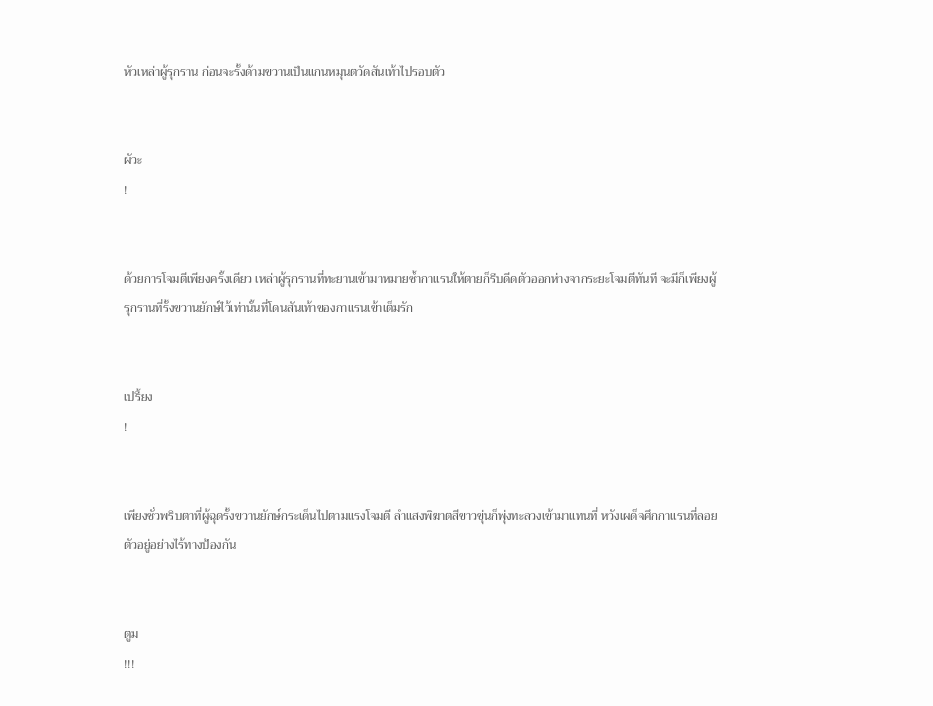หัวเหล่าผู้รุกราน ก่อนจะรั้งด้ามขวานเป็นแกนหมุนตวัดสันเท้าไปรอบตัว


ผัวะ
!


ด้วยการโจมตีเพียงครั้งเดียว เหล่าผู้รุกรานที่ทะยานเข้ามาหมายซ้ำกาแรนให้ตายก็รีบดีดตัวออกห่างจากระยะโจมตีทันที จะมีก็เพียงผู้รุกรานที่รั้งขวานยักษ์ไว้เท่านั้นที่โดนสันเท้าของกาแรนเข้าเต็มรัก


เปรี้ยง
!


เพียงชั่วพริบตาที่ผู้ฉุดรั้งขวานยักษ์กระเด็นไปตามแรงโจมตี ลำแสงพิฆาตสีขาวขุ่นก็พุ่งทะลวงเข้ามาแทนที่ หวังเผด็จศึกกาแรนที่ลอยตัวอยู่อย่างไร้ทางป้องกัน


ตูม
!!!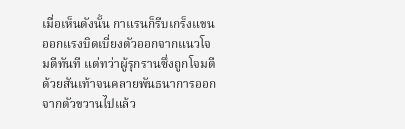เมื่อเห็นดังนั้น กาแรนก็รีบเกร็งแขนออกแรงบิดเบี่ยงตัวออกจากแนวโจมตีทันที แต่ทว่าผู้รุกรานซึ่งถูกโจมตีด้วยสันเท้าจนคลายพันธนาการออกจากตัวขวานไปแล้ว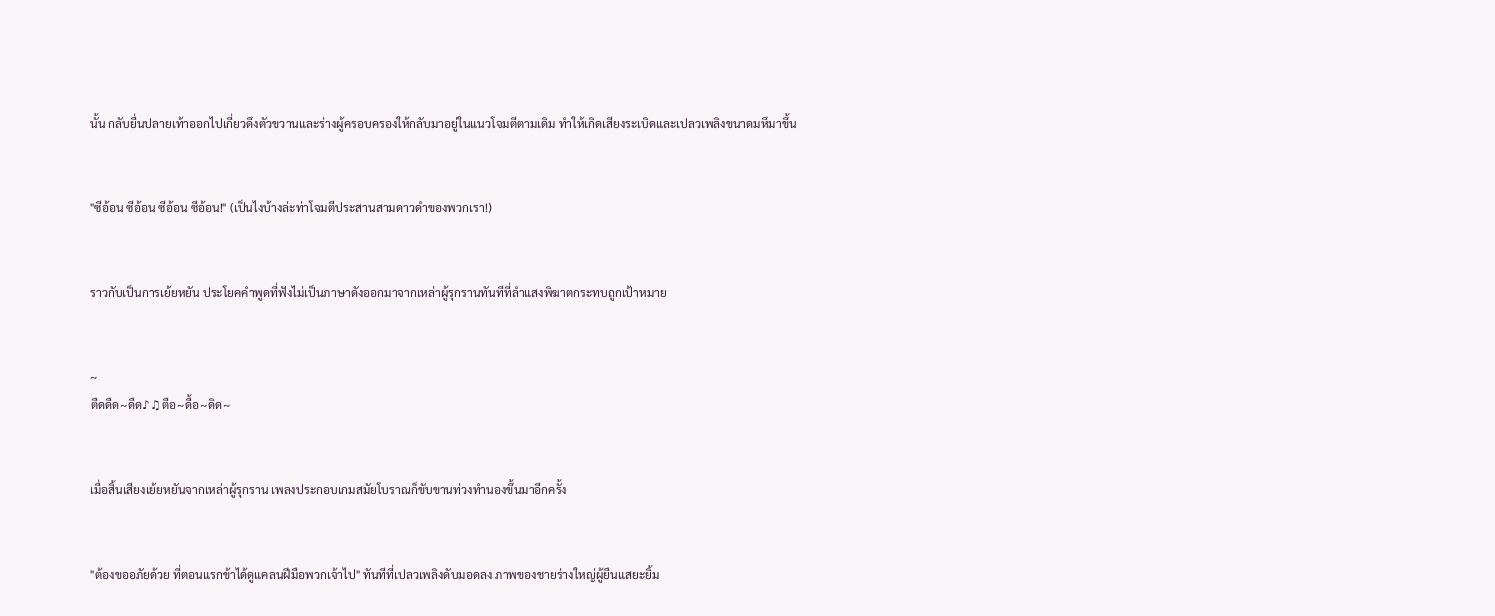นั้น กลับยื่นปลายเท้าออกไปเกี่ยวดึงตัวขวานและร่างผู้ครอบครองให้กลับมาอยู่ในแนวโจมตีตามเดิม ทำให้เกิดเสียงระเบิดและเปลวเพลิงขนาดมหึมาขึ้น


"ซีอ้อน ซีอ้อน ซีอ้อน ซีอ้อน!" (เป็นไงบ้างล่ะท่าโจมตีประสานสามดาวดำของพวกเรา!)


ราวกับเป็นการเย้ยหยัน ประโยคคำพูดที่ฟังไม่เป็นภาษาดังออกมาจากเหล่าผู้รุกรานทันทีที่ลำแสงพิฆาตกระทบถูกเป้าหมาย


~
ตืดดืด~ดืด♪♫ตือ~ดื้อ~ดิด~


เมื่อสิ้นเสียงเย้ยหยันจากเหล่าผู้รุกราน เพลงประกอบเกมสมัยโบราณก็ขับขานท่วงทำนองขึ้นมาอีกครั้ง


"ต้องขออภัยด้วย ที่ตอนแรกข้าได้ดูแคลนฝีมือพวกเจ้าไป" ทันทีที่เปลวเพลิงดับมอดลง ภาพของชายร่างใหญ่ผู้ยืนแสยะยิ้ม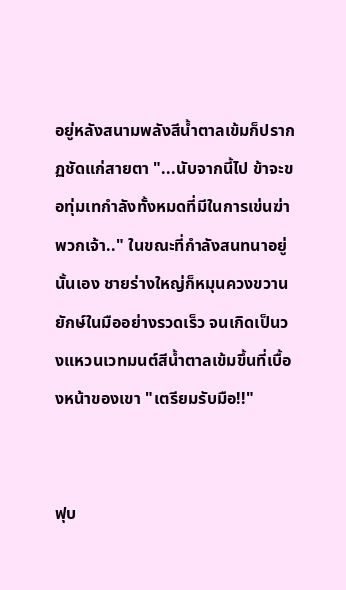อยู่หลังสนามพลังสีน้ำตาลเข้มก็ปรากฏชัดแก่สายตา "...นับจากนี้ไป ข้าจะขอทุ่มเทกำลังทั้งหมดที่มีในการเข่นฆ่าพวกเจ้า.." ในขณะที่กำลังสนทนาอยู่นั้นเอง ชายร่างใหญ่ก็หมุนควงขวานยักษ์ในมืออย่างรวดเร็ว จนเกิดเป็นวงแหวนเวทมนต์สีน้ำตาลเข้มขึ้นที่เบื้องหน้าของเขา "เตรียมรับมือ!!"


ฟุบ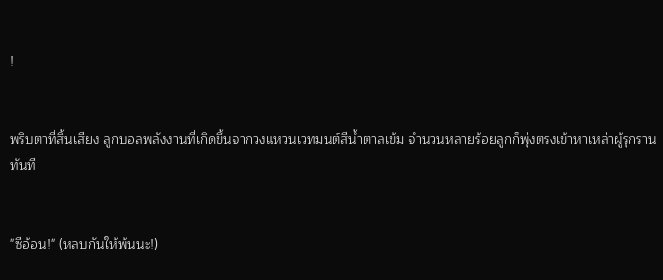!


พริบตาที่สิ้นเสียง ลูกบอลพลังงานที่เกิดขึ้นจากวงแหวนเวทมนต์สีน้ำตาลเข้ม จำนวนหลายร้อยลูกก็พุ่งตรงเข้าหาเหล่าผู้รุกรานทันที


"ซีอ้อน!" (หลบกันให้พ้นนะ!)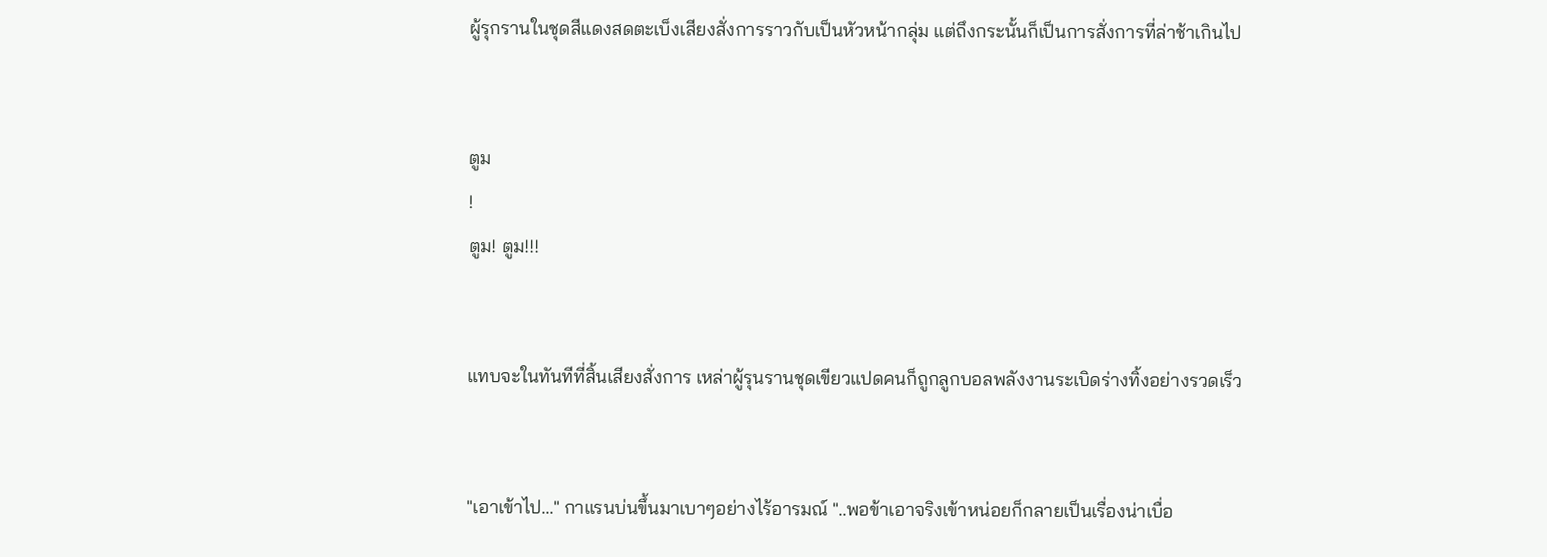ผู้รุกรานในชุดสีแดงสดตะเบ็งเสียงสั่งการราวกับเป็นหัวหน้ากลุ่ม แต่ถึงกระนั้นก็เป็นการสั่งการที่ล่าช้าเกินไป


ตูม
!
ตูม! ตูม!!!


แทบจะในทันทีที่สิ้นเสียงสั่งการ เหล่าผู้รุนรานชุดเขียวแปดคนก็ถูกลูกบอลพลังงานระเบิดร่างทิ้งอย่างรวดเร็ว


"เอาเข้าไป..." กาแรนบ่นขึ้นมาเบาๆอย่างไร้อารมณ์ "..พอข้าเอาจริงเข้าหน่อยก็กลายเป็นเรื่องน่าเบื่อ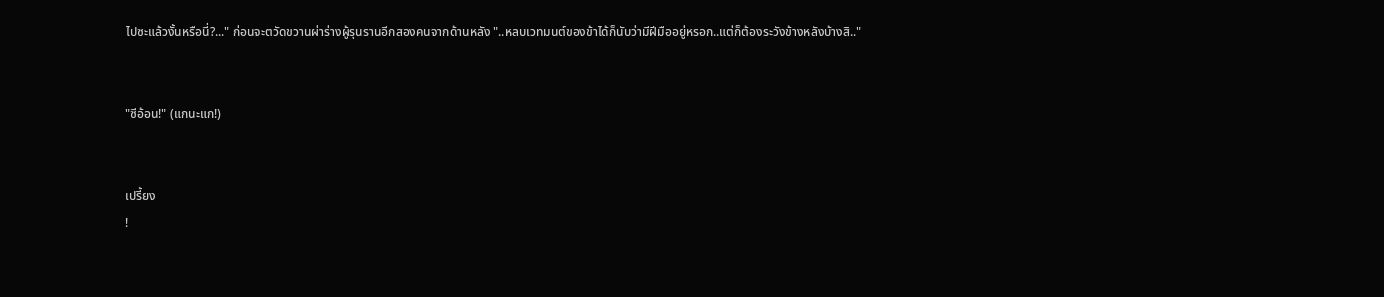ไปซะแล้วงั้นหรือนี่?..." ก่อนจะตวัดขวานผ่าร่างผู้รุนรานอีกสองคนจากด้านหลัง "..หลบเวทมนต์ของข้าได้ก็นับว่ามีฝีมืออยู่หรอก..แต่ก็ต้องระวังข้างหลังบ้างสิ.."


"ซีอ้อน!" (แกนะแก!)


เปรี้ยง
!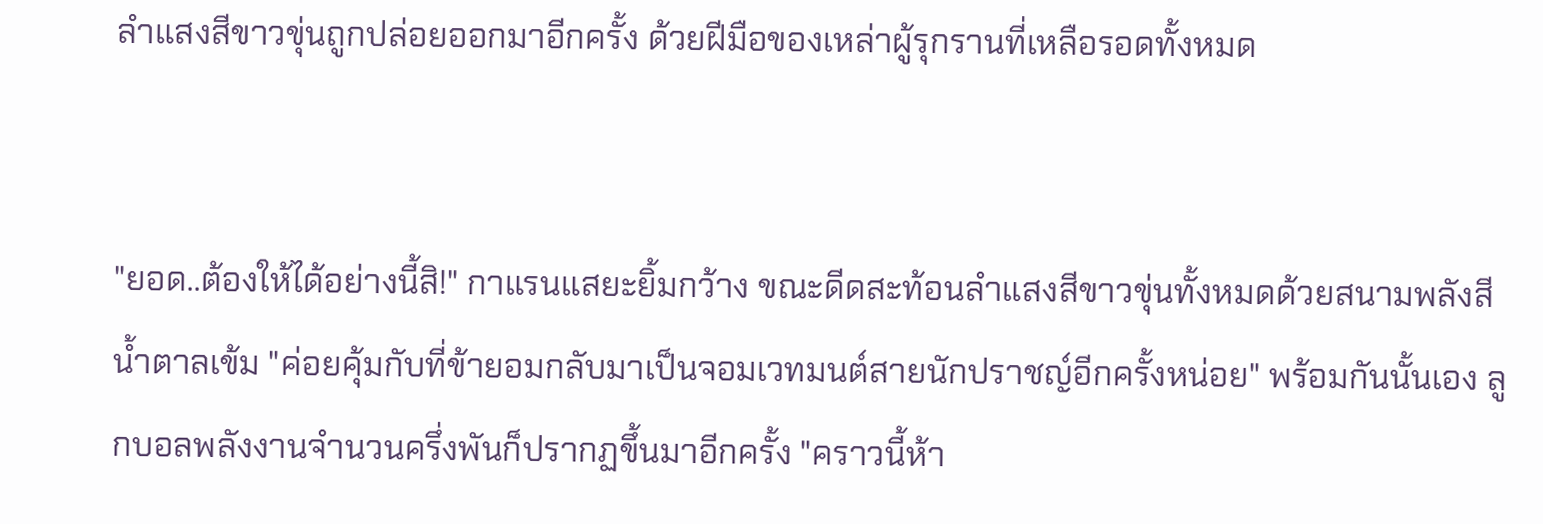ลำแสงสีขาวขุ่นถูกปล่อยออกมาอีกครั้ง ด้วยฝีมือของเหล่าผู้รุกรานที่เหลือรอดทั้งหมด


"ยอด..ต้องให้ได้อย่างนี้สิ!" กาแรนแสยะยิ้มกว้าง ขณะดีดสะท้อนลำแสงสีขาวขุ่นทั้งหมดด้วยสนามพลังสีน้ำตาลเข้ม "ค่อยคุ้มกับที่ข้ายอมกลับมาเป็นจอมเวทมนต์สายนักปราชญ์อีกครั้งหน่อย" พร้อมกันนั้นเอง ลูกบอลพลังงานจำนวนครึ่งพันก็ปรากฏขึ้นมาอีกครั้ง "คราวนี้ห้า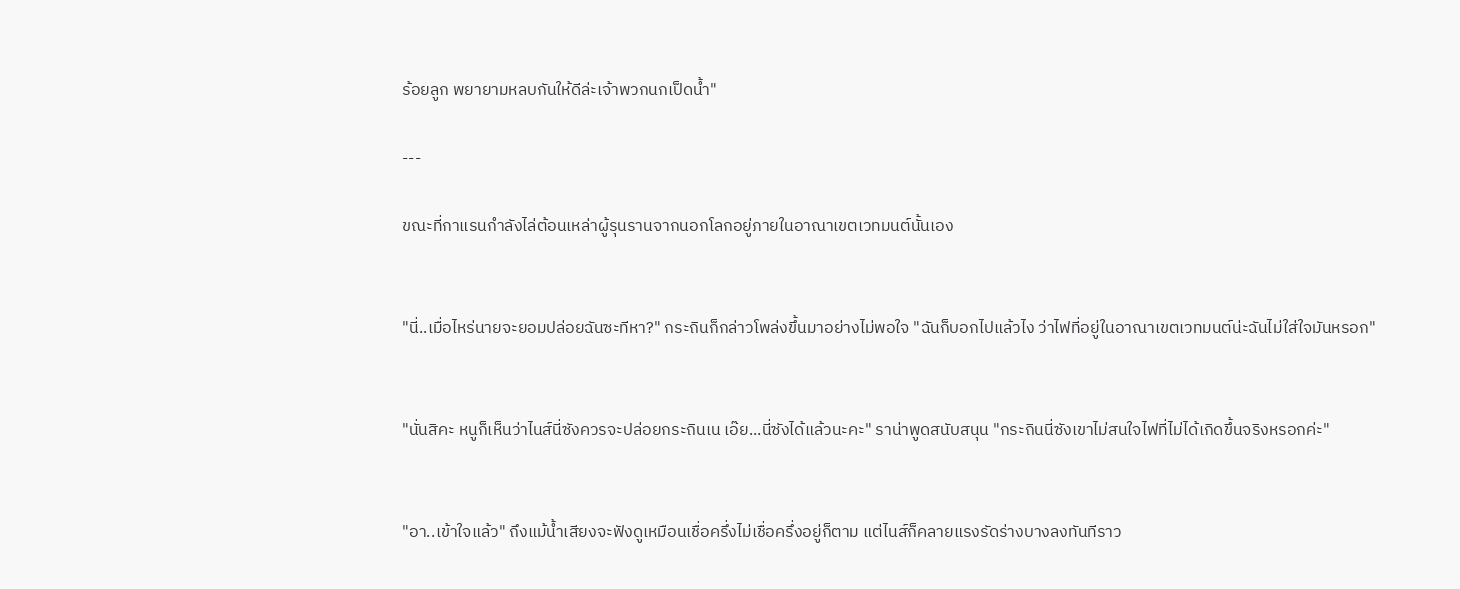ร้อยลูก พยายามหลบกันให้ดีล่ะเจ้าพวกนกเป็ดน้ำ"

---

ขณะที่กาแรนกำลังไล่ต้อนเหล่าผู้รุนรานจากนอกโลกอยู่ภายในอาณาเขตเวทมนต์นั้นเอง


"นี่..เมื่อไหร่นายจะยอมปล่อยฉันซะทีหา?" กระถินก็กล่าวโพล่งขึ้นมาอย่างไม่พอใจ "ฉันก็บอกไปแล้วไง ว่าไฟที่อยู่ในอาณาเขตเวทมนต์น่ะฉันไม่ใส่ใจมันหรอก"


"นั่นสิคะ หนูก็เห็นว่าไนส์นี่ซังควรจะปล่อยกระถินเน เอ๊ย...นี่ซังได้แล้วนะคะ" ราน่าพูดสนับสนุน "กระถินนี่ซังเขาไม่สนใจไฟที่ไม่ได้เกิดขึ้นจริงหรอกค่ะ"


"อา..เข้าใจแล้ว" ถึงแม้น้ำเสียงจะฟังดูเหมือนเชื่อครึ่งไม่เชื่อครึ่งอยู่ก็ตาม แต่ไนส์ก็คลายแรงรัดร่างบางลงทันทีราว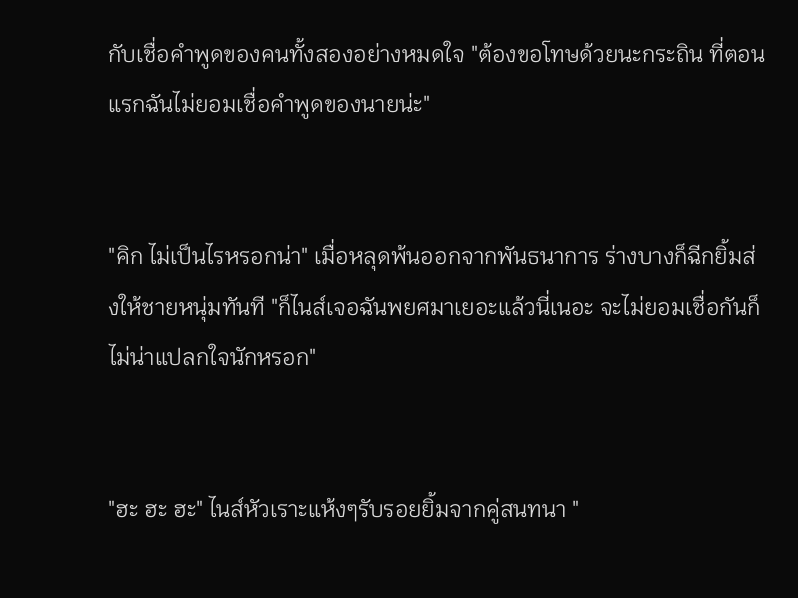กับเชื่อคำพูดของคนทั้งสองอย่างหมดใจ "ต้องขอโทษด้วยนะกระถิน ที่ตอนแรกฉันไม่ยอมเชื่อคำพูดของนายน่ะ"


"คิก ไม่เป็นไรหรอกน่า" เมื่อหลุดพ้นออกจากพันธนาการ ร่างบางก็ฉีกยิ้มส่งให้ชายหนุ่มทันที "ก็ไนส์เจอฉันพยศมาเยอะแล้วนี่เนอะ จะไม่ยอมเชื่อกันก็ไม่น่าแปลกใจนักหรอก"


"ฮะ ฮะ ฮะ" ไนส์หัวเราะแห้งๆรับรอยยิ้มจากคู่สนทนา "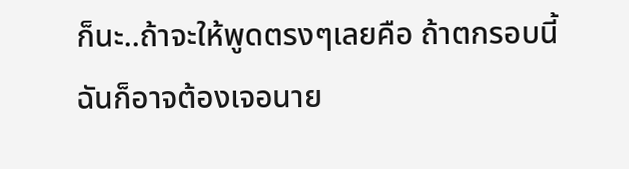ก็นะ..ถ้าจะให้พูดตรงๆเลยคือ ถ้าตกรอบนี้ฉันก็อาจต้องเจอนาย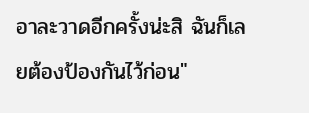อาละวาดอีกครั้งน่ะสิ ฉันก็เลยต้องป้องกันไว้ก่อน"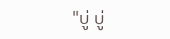"บู่ บู่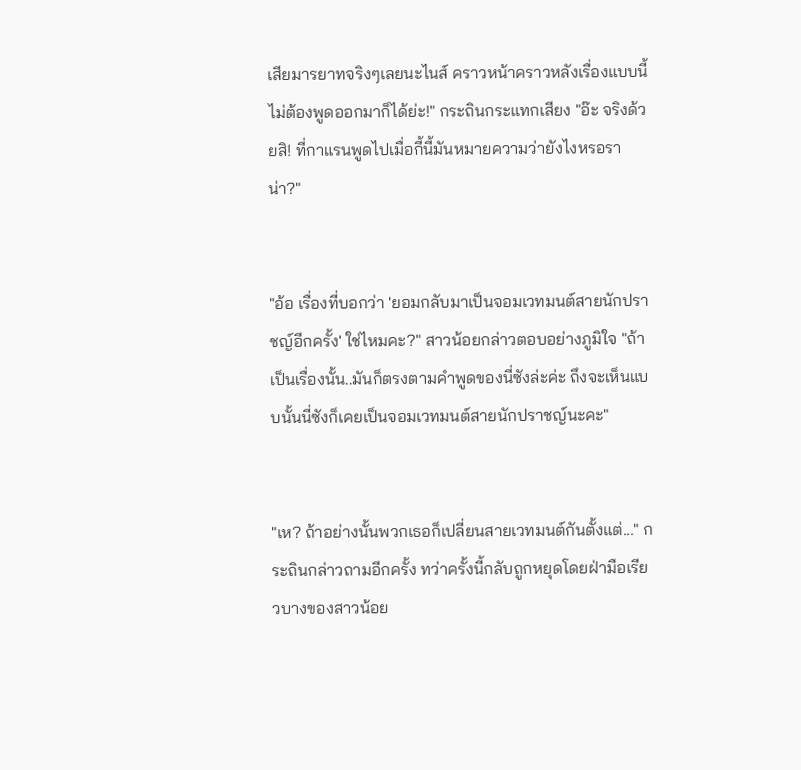เสียมารยาทจริงๆเลยนะไนส์ คราวหน้าคราวหลังเรื่องแบบนี้ไม่ต้องพูดออกมาก็ได้ย่ะ!" กระถินกระแทกเสียง "อ๊ะ จริงด้วยสิ! ที่กาแรนพูดไปเมื่อกี้นี้มันหมายความว่ายังไงหรอราน่า?"


"อ้อ เรื่องที่บอกว่า 'ยอมกลับมาเป็นจอมเวทมนต์สายนักปราชญ์อีกครั้ง' ใช่ไหมคะ?" สาวน้อยกล่าวตอบอย่างภูมิใจ "ถ้าเป็นเรื่องนั้น..มันก็ตรงตามคำพูดของนี่ซังล่ะค่ะ ถึงจะเห็นแบบนั้นนี่ซังก็เคยเป็นจอมเวทมนต์สายนักปราชญ์นะคะ"


"เห? ถ้าอย่างนั้นพวกเธอก็เปลี่ยนสายเวทมนต์กันตั้งแต่..." กระถินกล่าวถามอีกครั้ง ทว่าครั้งนี้กลับถูกหยุดโดยฝ่ามือเรียวบางของสาวน้อย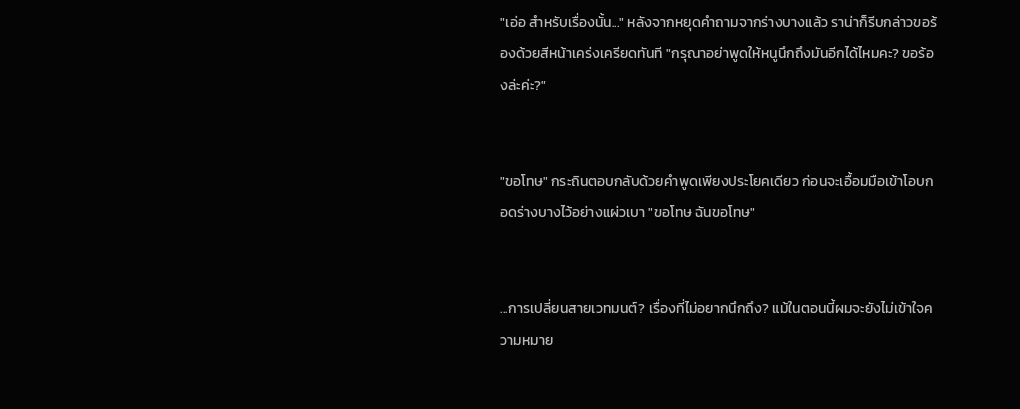"เอ่อ สำหรับเรื่องนั้น..." หลังจากหยุดคำถามจากร่างบางแล้ว ราน่าก็รีบกล่าวขอร้องด้วยสีหน้าเคร่งเครียดทันที "กรุณาอย่าพูดให้หนูนึกถึงมันอีกได้ไหมคะ? ขอร้องล่ะค่ะ?"


"ขอโทษ" กระถินตอบกลับด้วยคำพูดเพียงประโยคเดียว ก่อนจะเอื้อมมือเข้าโอบกอดร่างบางไว้อย่างแผ่วเบา "ขอโทษ ฉันขอโทษ"


...การเปลี่ยนสายเวทมนต์? เรื่องที่ไม่อยากนึกถึง? แม้ในตอนนี้ผมจะยังไม่เข้าใจความหมาย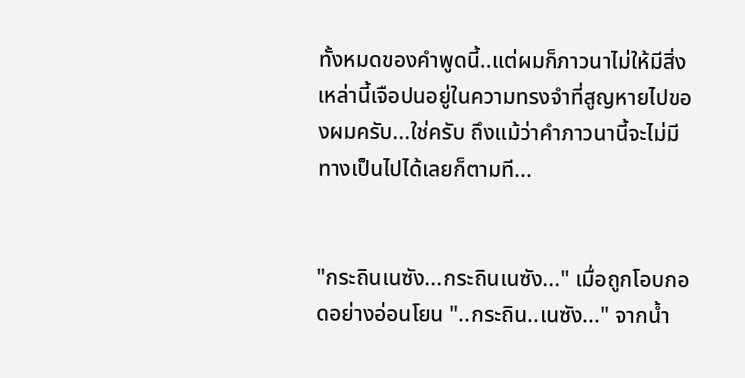ทั้งหมดของคำพูดนี้..แต่ผมก็ภาวนาไม่ให้มีสิ่งเหล่านี้เจือปนอยู่ในความทรงจำที่สูญหายไปของผมครับ...ใช่ครับ ถึงแม้ว่าคำภาวนานี้จะไม่มีทางเป็นไปได้เลยก็ตามที...


"กระถินเนซัง...กระถินเนซัง..." เมื่อถูกโอบกอดอย่างอ่อนโยน "..กระถิน..เนซัง..." จากน้ำ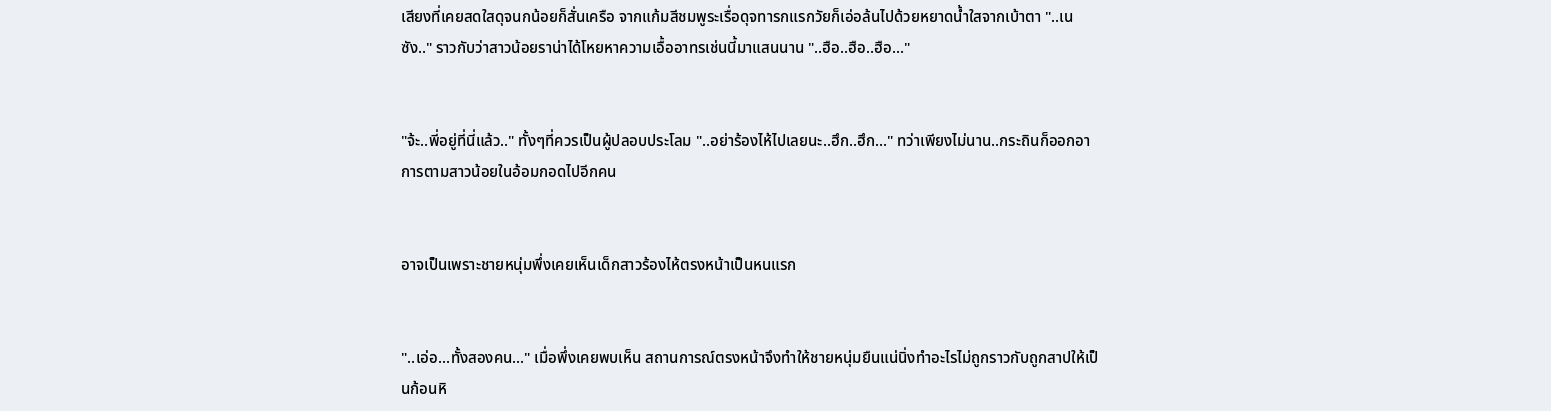เสียงที่เคยสดใสดุจนกน้อยก็สั่นเครือ จากแก้มสีชมพูระเรื่อดุจทารกแรกวัยก็เอ่อล้นไปด้วยหยาดน้ำใสจากเบ้าตา "..เนซัง.." ราวกับว่าสาวน้อยราน่าได้โหยหาความเอื้ออาทรเช่นนี้มาแสนนาน "..ฮือ..ฮือ..ฮือ..."


"จ้ะ..พี่อยู่ที่นี่แล้ว.." ทั้งๆที่ควรเป็นผู้ปลอบประโลม "..อย่าร้องไห้ไปเลยนะ..ฮึก..ฮึก..." ทว่าเพียงไม่นาน..กระถินก็ออกอาการตามสาวน้อยในอ้อมกอดไปอีกคน


อาจเป็นเพราะชายหนุ่มพึ่งเคยเห็นเด็กสาวร้องไห้ตรงหน้าเป็นหนแรก


"..เอ่อ...ทั้งสองคน..." เมื่อพึ่งเคยพบเห็น สถานการณ์ตรงหน้าจึงทำให้ชายหนุ่มยืนแน่นิ่งทำอะไรไม่ถูกราวกับถูกสาปให้เป็นก้อนหิ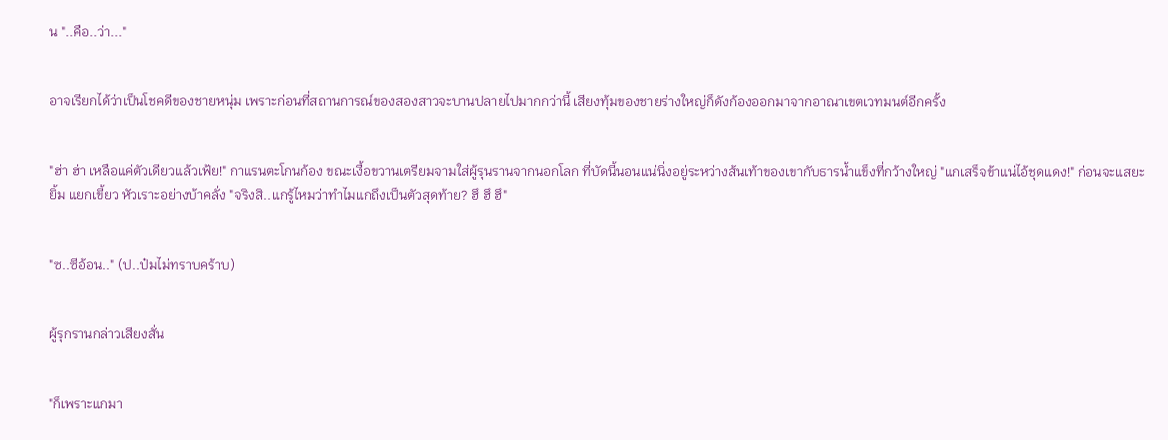น "..คือ..ว่า..."


อาจเรียกได้ว่าเป็นโชคดีของชายหนุ่ม เพราะก่อนที่สถานการณ์ของสองสาวจะบานปลายไปมากกว่านี้ เสียงทุ้มของชายร่างใหญ่ก็ดังก้องออกมาจากอาณาเขตเวทมนต์อีกครั้ง


"ฮ่า ฮ่า เหลือแค่ตัวเดียวแล้วเฟ้ย!" กาแรนตะโกนก้อง ขณะเงื้อขวานเตรียมจามใส่ผู้รุนรานจากนอกโลก ที่บัดนี้นอนแน่นิ่งอยู่ระหว่างส้นเท้าของเขากับธารน้ำแข็งที่กว้างใหญ่ "แกเสร็จข้าแน่ไอ้ชุดแดง!" ก่อนจะแสยะยิ้ม แยกเขี้ยว หัวเราะอย่างบ้าคลั่ง "จริงสิ..แกรู้ไหมว่าทำไมแกถึงเป็นตัวสุดท้าย? ฮึ ฮึ ฮึ"


"ซ..ซีอ้อน.." (ป..ป๋มไม่ทราบคร้าบ)


ผู้รุกรานกล่าวเสียงสั่น


"ก็เพราะแกมา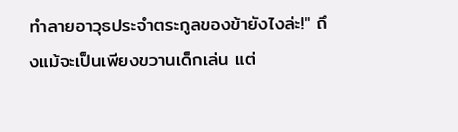ทำลายอาวุธประจำตระกูลของข้ายังไงล่ะ!" ถึงแม้จะเป็นเพียงขวานเด็กเล่น แต่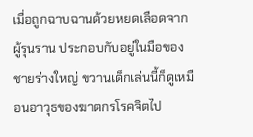เมื่อถูกฉาบฉานด้วยหยดเลือดจากผู้รุนราน ประกอบกับอยู่ในมือของชายร่างใหญ่ ขวานเด็กเล่นนี้ก็ดูเหมือนอาวุธของฆาตกรโรคจิตไป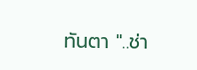ทันตา "..ช่า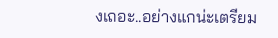งเถอะ..อย่างแกน่ะเตรียม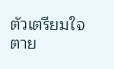ตัวเตรียมใจตาย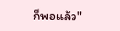ก็พอแล้ว"